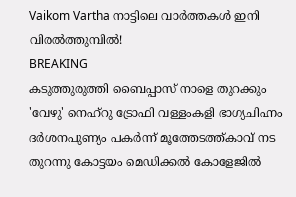Vaikom Vartha നാട്ടിലെ വാർത്തകൾ ഇനി വിരൽത്തുമ്പിൽ!
BREAKING
കടുത്തുരുത്തി ബൈപ്പാസ് നാളെ തുറക്കും 'വേഴു' നെഹ്‌റു ട്രോഫി വള്ളംകളി ഭാഗ്യചിഹ്നം ദർശനപുണ്യം പകർന്ന് മൂത്തേടത്ത്കാവ് നട തുറന്നു കോട്ടയം മെഡിക്കൽ കോളേജിൽ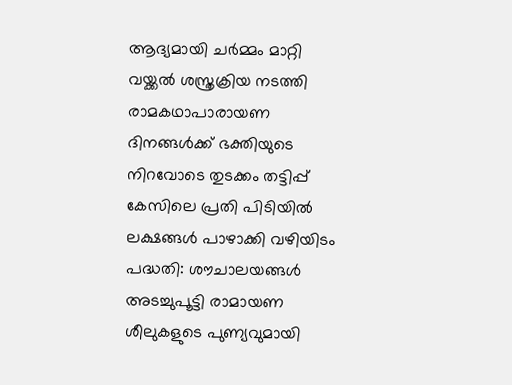ആദ്യമായി ചർമ്മം മാറ്റി വയ്ക്കൽ ശസ്ത്രക്രിയ നടത്തി രാമകഥാപാരായണ ദിനങ്ങൾക്ക് ഭക്തിയുടെ നിറവോടെ തുടക്കം തട്ടിപ്പ് കേസിലെ പ്രതി പിടിയിൽ ലക്ഷങ്ങൾ പാഴാക്കി വഴിയിടം പദ്ധതി: ശൗചാലയങ്ങൾ അടച്ചുപൂട്ടി രാമായണ ശീലുകളുടെ പുണ്യവുമായി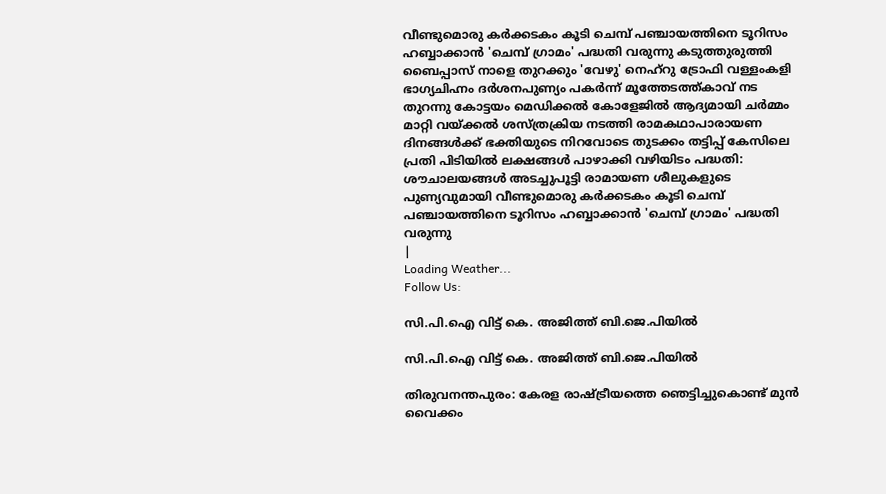വീണ്ടുമൊരു കർക്കടകം കൂടി ചെമ്പ് പഞ്ചായത്തിനെ ടൂറിസം ഹബ്ബാക്കാൻ 'ചെമ്പ് ഗ്രാമം' പദ്ധതി വരുന്നു കടുത്തുരുത്തി ബൈപ്പാസ് നാളെ തുറക്കും 'വേഴു' നെഹ്‌റു ട്രോഫി വള്ളംകളി ഭാഗ്യചിഹ്നം ദർശനപുണ്യം പകർന്ന് മൂത്തേടത്ത്കാവ് നട തുറന്നു കോട്ടയം മെഡിക്കൽ കോളേജിൽ ആദ്യമായി ചർമ്മം മാറ്റി വയ്ക്കൽ ശസ്ത്രക്രിയ നടത്തി രാമകഥാപാരായണ ദിനങ്ങൾക്ക് ഭക്തിയുടെ നിറവോടെ തുടക്കം തട്ടിപ്പ് കേസിലെ പ്രതി പിടിയിൽ ലക്ഷങ്ങൾ പാഴാക്കി വഴിയിടം പദ്ധതി: ശൗചാലയങ്ങൾ അടച്ചുപൂട്ടി രാമായണ ശീലുകളുടെ പുണ്യവുമായി വീണ്ടുമൊരു കർക്കടകം കൂടി ചെമ്പ് പഞ്ചായത്തിനെ ടൂറിസം ഹബ്ബാക്കാൻ 'ചെമ്പ് ഗ്രാമം' പദ്ധതി വരുന്നു
|
Loading Weather...
Follow Us:

സി.പി.ഐ വിട്ട് കെ. അജിത്ത് ബി.ജെ.പിയിൽ

സി.പി.ഐ വിട്ട് കെ. അജിത്ത് ബി.ജെ.പിയിൽ

തിരുവനന്തപുരം: കേരള രാഷ്ട്രീയത്തെ ഞെട്ടിച്ചുകൊണ്ട് മുൻ വൈക്കം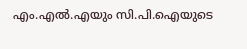എം.എൽ.എയും സി.പി.ഐയുടെ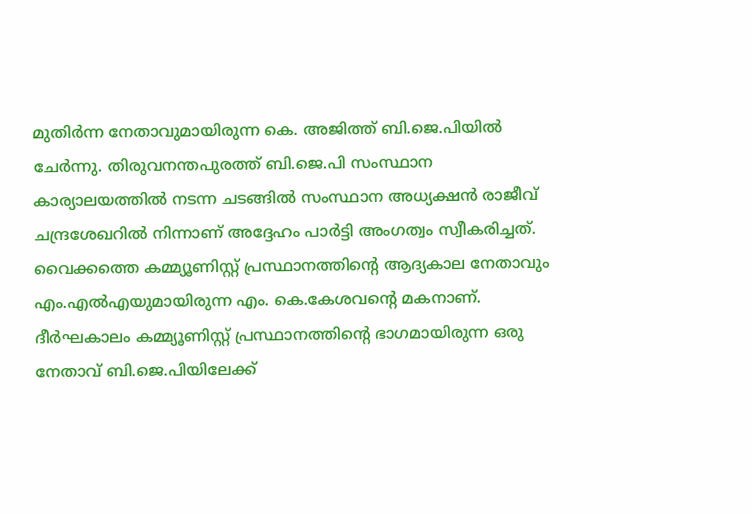മുതിർന്ന നേതാവുമായിരുന്ന കെ. അജിത്ത് ബി.ജെ.പിയിൽ ചേർന്നു. തിരുവനന്തപുരത്ത് ബി.ജെ.പി സംസ്ഥാന കാര്യാലയത്തിൽ നടന്ന ചടങ്ങിൽ സംസ്ഥാന അധ്യക്ഷൻ രാജീവ് ചന്ദ്രശേഖറിൽ നിന്നാണ് അദ്ദേഹം പാർട്ടി അംഗത്വം സ്വീകരിച്ചത്. വൈക്കത്തെ കമ്മ്യൂണിസ്റ്റ് പ്രസ്ഥാനത്തിൻ്റെ ആദ്യകാല നേതാവും എം.എൽഎയുമായിരുന്ന എം. കെ.കേശവൻ്റെ മകനാണ്.
ദീർഘകാലം കമ്മ്യൂണിസ്റ്റ് പ്രസ്ഥാനത്തിന്റെ ഭാഗമായിരുന്ന ഒരു നേതാവ് ബി.ജെ.പിയിലേക്ക്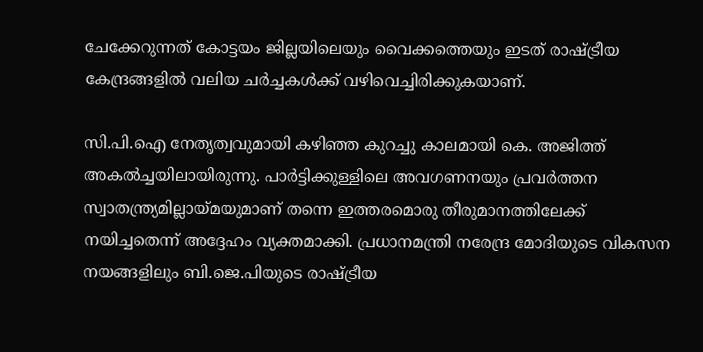ചേക്കേറുന്നത് കോട്ടയം ജില്ലയിലെയും വൈക്കത്തെയും ഇടത് രാഷ്ട്രീയ കേന്ദ്രങ്ങളിൽ വലിയ ചർച്ചകൾക്ക് വഴിവെച്ചിരിക്കുകയാണ്.

സി.പി.ഐ നേതൃത്വവുമായി കഴിഞ്ഞ കുറച്ചു കാലമായി കെ. അജിത്ത് അകൽച്ചയിലായിരുന്നു. പാർട്ടിക്കുള്ളിലെ അവഗണനയും പ്രവർത്തന സ്വാതന്ത്ര്യമില്ലായ്മയുമാണ് തന്നെ ഇത്തരമൊരു തീരുമാനത്തിലേക്ക് നയിച്ചതെന്ന് അദ്ദേഹം വ്യക്തമാക്കി. പ്രധാനമന്ത്രി നരേന്ദ്ര മോദിയുടെ വികസന നയങ്ങളിലും ബി.ജെ.പിയുടെ രാഷ്ട്രീയ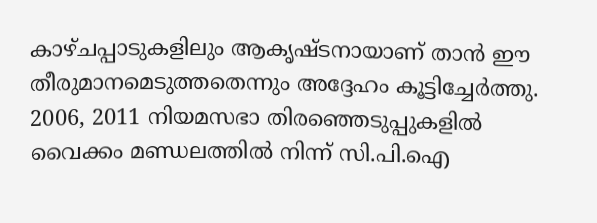കാഴ്ചപ്പാടുകളിലും ആകൃഷ്ടനായാണ് താൻ ഈ തീരുമാനമെടുത്തതെന്നും അദ്ദേഹം കൂട്ടിച്ചേർത്തു. 2006, 2011 നിയമസഭാ തിരഞ്ഞെടുപ്പുകളിൽ വൈക്കം മണ്ഡലത്തിൽ നിന്ന് സി.പി.ഐ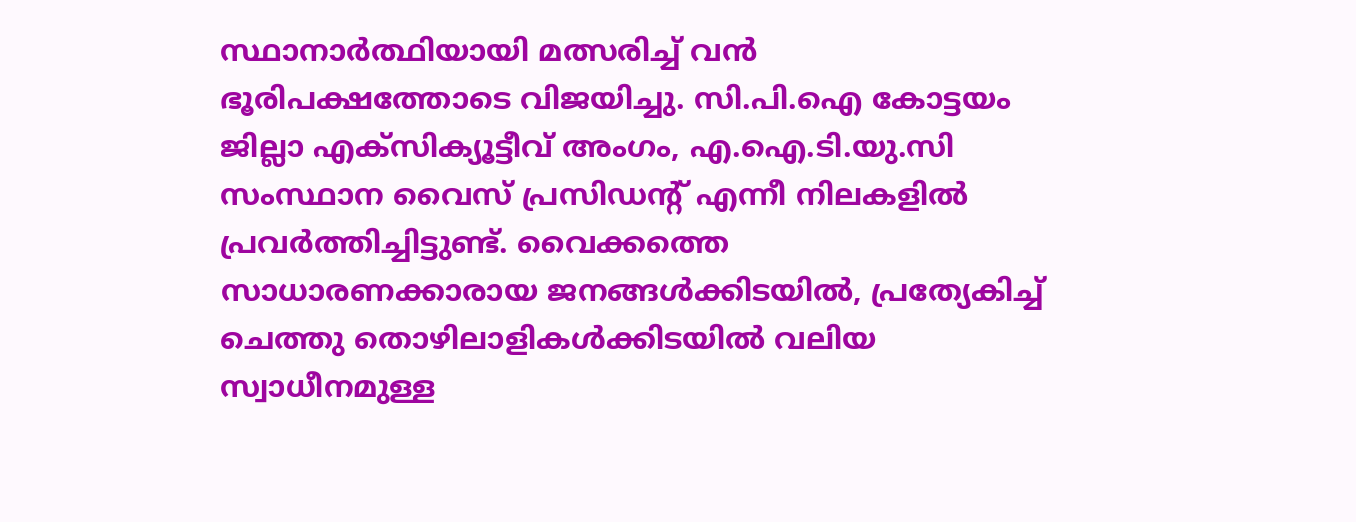സ്ഥാനാർത്ഥിയായി മത്സരിച്ച് വൻ ഭൂരിപക്ഷത്തോടെ വിജയിച്ചു. സി.പി.ഐ കോട്ടയം ജില്ലാ എക്സിക്യൂട്ടീവ് അംഗം, എ.ഐ.ടി.യു.സി സംസ്ഥാന വൈസ് പ്രസിഡന്റ് എന്നീ നിലകളിൽ പ്രവർത്തിച്ചിട്ടുണ്ട്. വൈക്കത്തെ സാധാരണക്കാരായ ജനങ്ങൾക്കിടയിൽ, പ്രത്യേകിച്ച് ചെത്തു തൊഴിലാളികൾക്കിടയിൽ വലിയ സ്വാധീനമുള്ള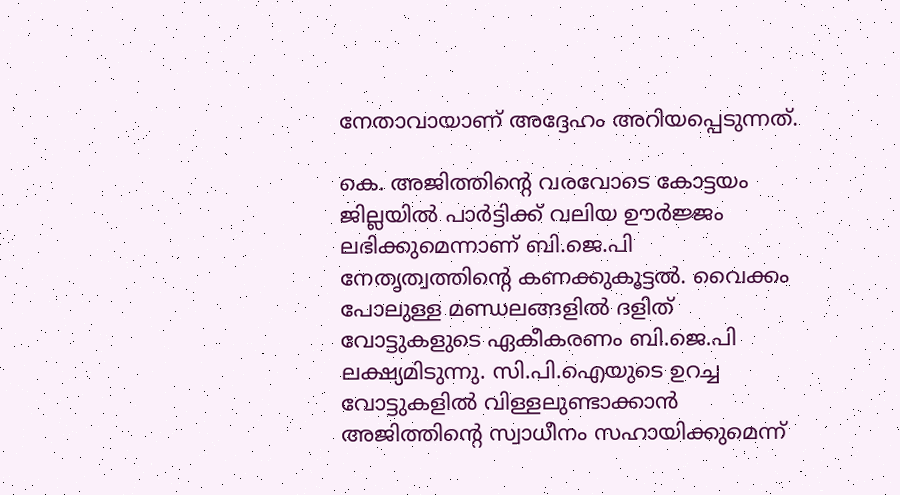നേതാവായാണ് അദ്ദേഹം അറിയപ്പെടുന്നത്.

കെ. അജിത്തിന്റെ വരവോടെ കോട്ടയം ജില്ലയിൽ പാർട്ടിക്ക് വലിയ ഊർജ്ജം ലഭിക്കുമെന്നാണ് ബി.ജെ.പി നേതൃത്വത്തിന്റെ കണക്കുകൂട്ടൽ. വൈക്കം പോലുള്ള മണ്ഡലങ്ങളിൽ ദളിത് വോട്ടുകളുടെ ഏകീകരണം ബി.ജെ.പി ലക്ഷ്യമിടുന്നു. സി.പി.ഐയുടെ ഉറച്ച വോട്ടുകളിൽ വിള്ളലുണ്ടാക്കാൻ അജിത്തിന്റെ സ്വാധീനം സഹായിക്കുമെന്ന്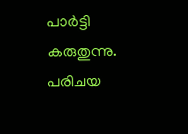പാർട്ടി കരുതുന്നു. പരിചയ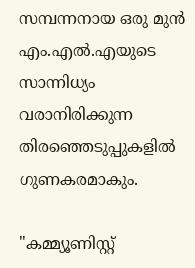സമ്പന്നനായ ഒരു മുൻ എം.എൽ.എയുടെ സാന്നിധ്യം വരാനിരിക്കുന്ന തിരഞ്ഞെടുപ്പുകളിൽ ഗുണകരമാകും.

"കമ്മ്യൂണിസ്റ്റ്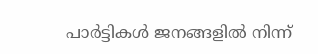പാർട്ടികൾ ജനങ്ങളിൽ നിന്ന്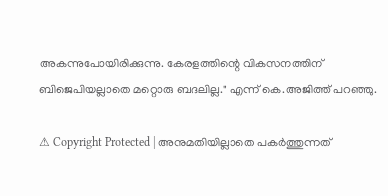അകന്നുപോയിരിക്കുന്നു. കേരളത്തിന്റെ വികസനത്തിന് ബിജെപിയല്ലാതെ മറ്റൊരു ബദലില്ല." എന്ന് കെ.അജിത്ത് പറഞ്ഞു.

⚠ Copyright Protected | അനുമതിയില്ലാതെ പകർത്തുന്നത്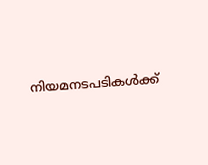നിയമനടപടികൾക്ക്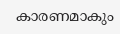കാരണമാകും